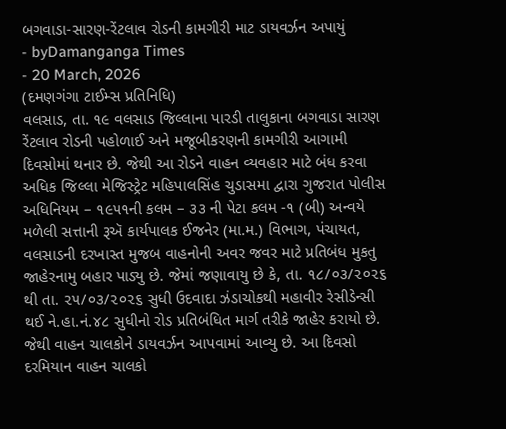બગવાડા-સારણ-રેંટલાવ રોડની કામગીરી માટ ડાયવર્ઝન અપાયું
- byDamanganga Times
- 20 March, 2026
(દમણગંગા ટાઈમ્સ પ્રતિનિધિ)
વલસાડ, તા. ૧૯ વલસાડ જિલ્લાના પારડી તાલુકાના બગવાડા સારણ રેંટલાવ રોડની પહોળાઈ અને મજૂબીકરણની કામગીરી આગામી દિવસોમાં થનાર છે. જેથી આ રોડને વાહન વ્યવહાર માટે બંધ કરવા અધિક જિલ્લા મેજિસ્ટ્રેટ મહિપાલસિંહ ચુડાસમા દ્વારા ગુજરાત પોલીસ અધિનિયમ – ૧૯૫૧ની કલમ – ૩૩ ની પેટા કલમ -૧ (બી) અન્વયે મળેલી સત્તાની રૂઍ કાર્યપાલક ઈજનેર (મા.મ.) વિભાગ, પંચાયત, વલસાડની દરખાસ્ત મુજબ વાહનોની અવર જવર માટે પ્રતિબંધ મુકતુ જાહેરનામુ બહાર પાડ્યુ છે. જેમાં જણાવાયુ છે કે, તા. ૧૮/૦૩/૨૦૨૬ થી તા. ૨૫/૦૩/૨૦૨૬ સુધી ઉદવાદા ઝંડાચોકથી મહાવીર રેસીડેન્સી થઈ ને.હા.નં.૪૮ સુધીનો રોડ પ્રતિબંધિત માર્ગ તરીકે જાહેર કરાયો છે. જેથી વાહન ચાલકોને ડાયવર્ઝન આપવામાં આવ્યુ છે. આ દિવસો દરમિયાન વાહન ચાલકો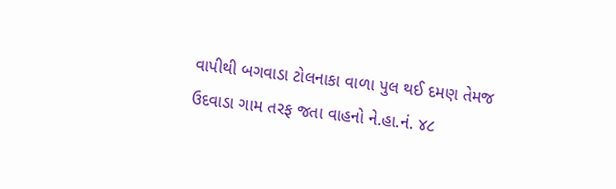વાપીથી બગવાડા ટોલનાકા વાળા પુલ થઈ દમણ તેમજ ઉદવાડા ગામ તરફ જતા વાહનો ને.હા.નં. ૪૮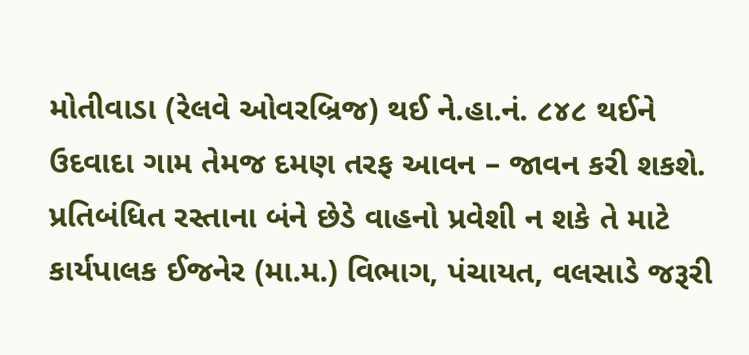મોતીવાડા (રેલવે ઓવરબ્રિજ) થઈ ને.હા.નં. ૮૪૮ થઈને ઉદવાદા ગામ તેમજ દમણ તરફ આવન – જાવન કરી શકશે. પ્રતિબંધિત રસ્તાના બંને છેડે વાહનો પ્રવેશી ન શકે તે માટે કાર્યપાલક ઈજનેર (મા.મ.) વિભાગ, પંચાયત, વલસાડે જરૂરી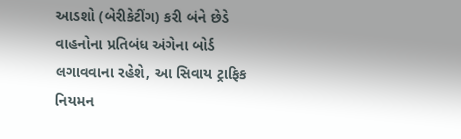આડશો (બેરીકેટીંગ) કરી બંને છેડે વાહનોના પ્રતિબંધ અંગેના બોર્ડ લગાવવાના રહેશે, આ સિવાય ટ્રાફિક નિયમન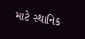માટે સ્થાનિક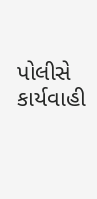પોલીસે કાર્યવાહી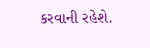કરવાની રહેશે.